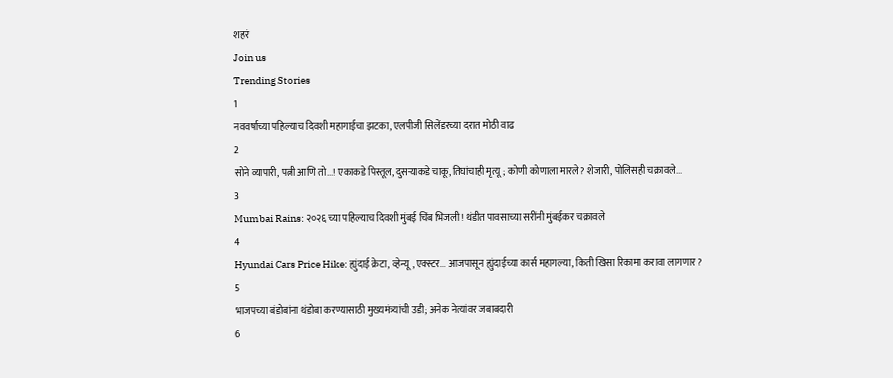शहरं
Join us
Trending Stories
1
नववर्षाच्या पहिल्याच दिवशी महागाईचा झटका, एलपीजी सिलेंडरच्या दरात मोठी वाढ
2
सोने व्यापारी, पत्नी आणि तो...! एकाकडे पिस्तूल, दुसऱ्याकडे चाकू, तिघांचाही मृत्यू; कोणी कोणाला मारले? शेजारी, पोलिसही चक्रावले...
3
Mumbai Rains: २०२६ च्या पहिल्याच दिवशी मुंबई चिंब भिजली! थंडीत पावसाच्या सरींनी मुंबईकर चक्रावले
4
Hyundai Cars Price Hike: ह्युंदाई क्रेटा, व्हेन्यू, एक्स्टर... आजपासून ह्युंदाईच्या कार्स महागल्या, किती खिसा रिकामा करावा लागणार?
5
भाजपच्या बंडोबांना थंडोबा करण्यासाठी मुख्यमंत्र्यांची उडी; अनेक नेत्यांवर जबाबदारी
6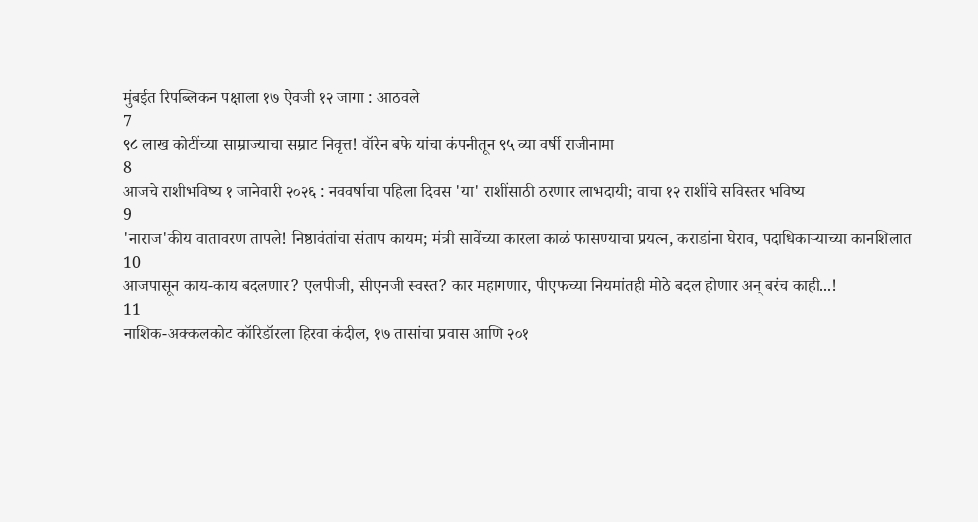मुंबईत रिपब्लिकन पक्षाला १७ ऐवजी १२ जागा : आठवले
7
९८ लाख कोटींच्या साम्राज्याचा सम्राट निवृत्त! वॉरेन बफे यांचा कंपनीतून ९५ व्या वर्षी राजीनामा
8
आजचे राशीभविष्य १ जानेवारी २०२६ : नववर्षाचा पहिला दिवस 'या' राशींसाठी ठरणार लाभदायी; वाचा १२ राशींचे सविस्तर भविष्य
9
'नाराज'कीय वातावरण तापले! निष्ठावंतांचा संताप कायम; मंत्री सावेंच्या कारला काळं फासण्याचा प्रयत्न, कराडांना घेराव, पदाधिकाऱ्याच्या कानशिलात
10
आजपासून काय-काय बदलणार? एलपीजी, सीएनजी स्वस्त? कार महागणार, पीएफच्या नियमांतही मोठे बदल होणार अन् बरंच काही...!
11
नाशिक-अक्कलकोट कॉरिडॉरला हिरवा कंदील, १७ तासांचा प्रवास आणि २०१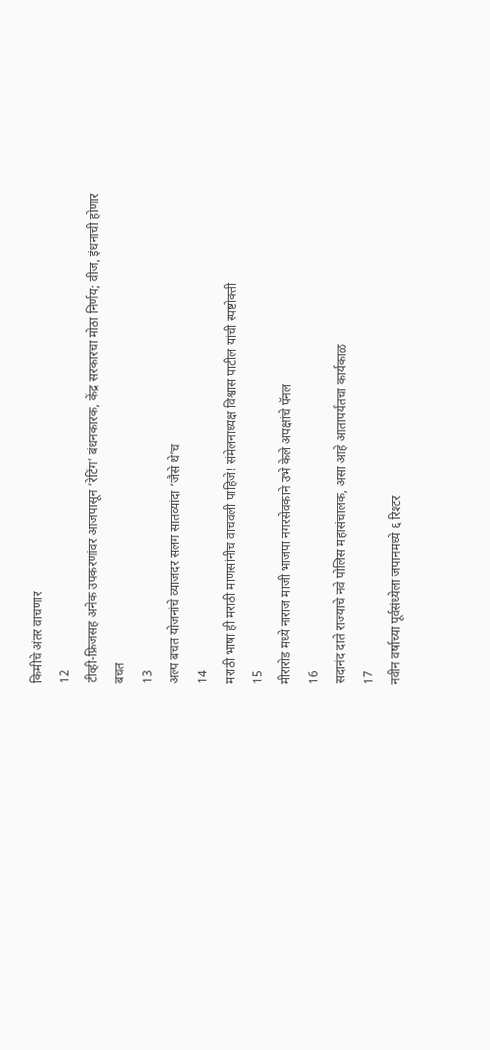किमीचे अंतर वाचणार
12
टीव्ही-फ्रिजसह अनेक उपकरणांवर आजपासून ‘रेटिंग’ बंधनकारक, केंद्र सरकारचा मोठा निर्णय; वीज, इंधनाची होणार बचत
13
अल्प बचत योजनांचे व्याजदर सलग सातव्यांदा ‘जैसे थे’च
14
मराठी भाषा ही मराठी माणसांनीच वाचवली पाहिजे! संमेलनाध्यक्ष विश्वास पाटील यांची स्पष्टोक्ती
15
मीरारोड मध्ये नाराज माजी भाजपा नगरसेवकाने उभे केले अपक्षांचे पॅनल
16
सदानंद दाते राज्याचे नवे पोलिस महासंचालक, असा आहे आतापर्यंतचा कार्यकाळ
17
नवीन वर्षाच्या पूर्वसंध्येला जपानमध्ये ६ रिश्टर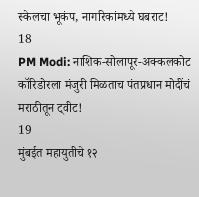स्केलचा भूकंप, नागरिकांमध्ये घबराट!
18
PM Modi: नाशिक-सोलापूर-अक्कलकोट कॉरिडोरला मंजुरी मिळताच पंतप्रधान मोदींचं मराठीतून ट्वीट!
19
मुंबईत महायुतीचे १२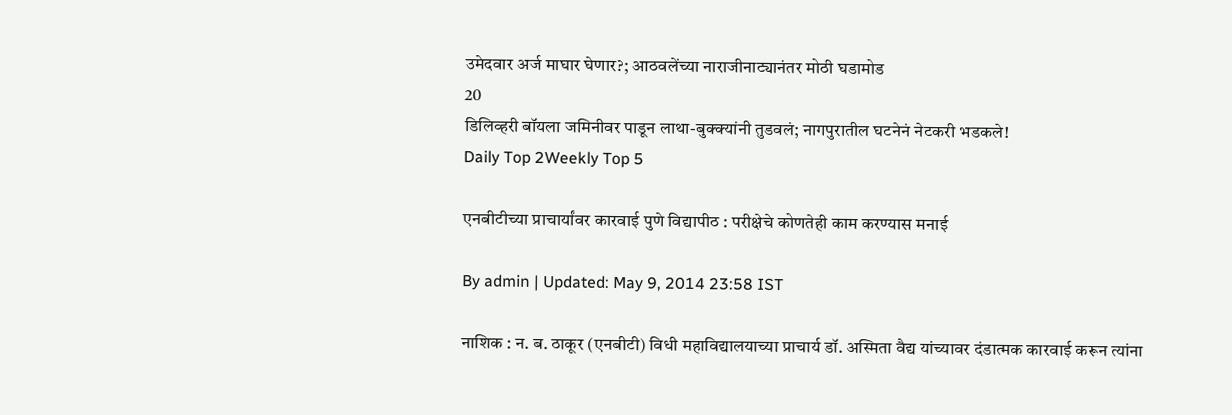उमेदवार अर्ज माघार घेणार?; आठवलेंच्या नाराजीनाट्यानंतर मोठी घडामोड
20
डिलिव्हरी बॉयला जमिनीवर पाडून लाथा-बुक्क्यांनी तुडवलं; नागपुरातील घटनेनं नेटकरी भडकले!
Daily Top 2Weekly Top 5

एनबीटीच्या प्राचार्यांवर कारवाई पुणे विद्यापीठ : परीक्षेचे कोणतेही काम करण्यास मनाई

By admin | Updated: May 9, 2014 23:58 IST

नाशिक : न. ब. ठाकूर (एनबीटी) विधी महाविद्यालयाच्या प्राचार्य डॉ. अस्मिता वैद्य यांच्यावर दंडात्मक कारवाई करून त्यांना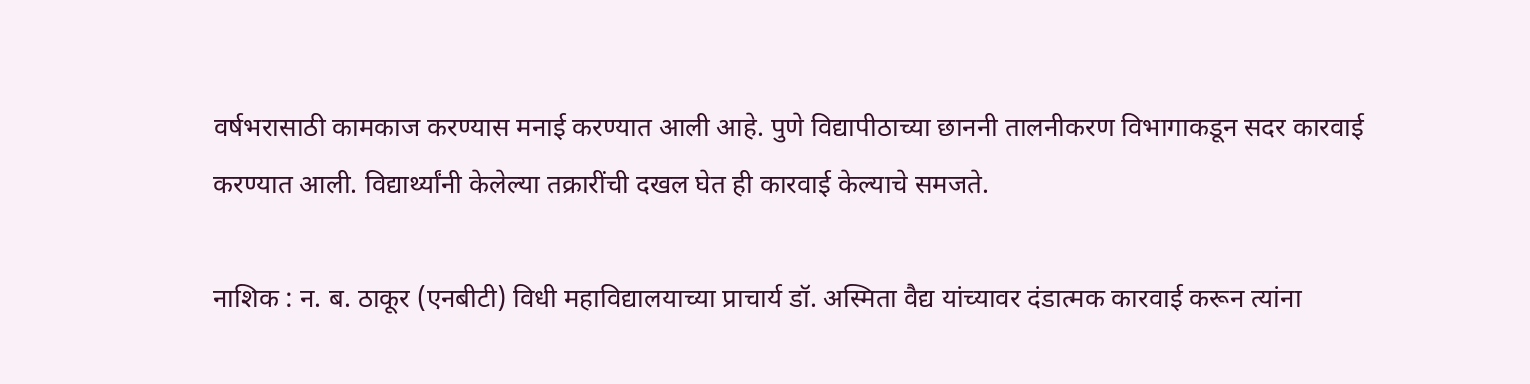वर्षभरासाठी कामकाज करण्यास मनाई करण्यात आली आहे. पुणे विद्यापीठाच्या छाननी तालनीकरण विभागाकडून सदर कारवाई करण्यात आली. विद्यार्थ्यांनी केलेल्या तक्रारींची दखल घेत ही कारवाई केल्याचे समजते.

नाशिक : न. ब. ठाकूर (एनबीटी) विधी महाविद्यालयाच्या प्राचार्य डॉ. अस्मिता वैद्य यांच्यावर दंडात्मक कारवाई करून त्यांना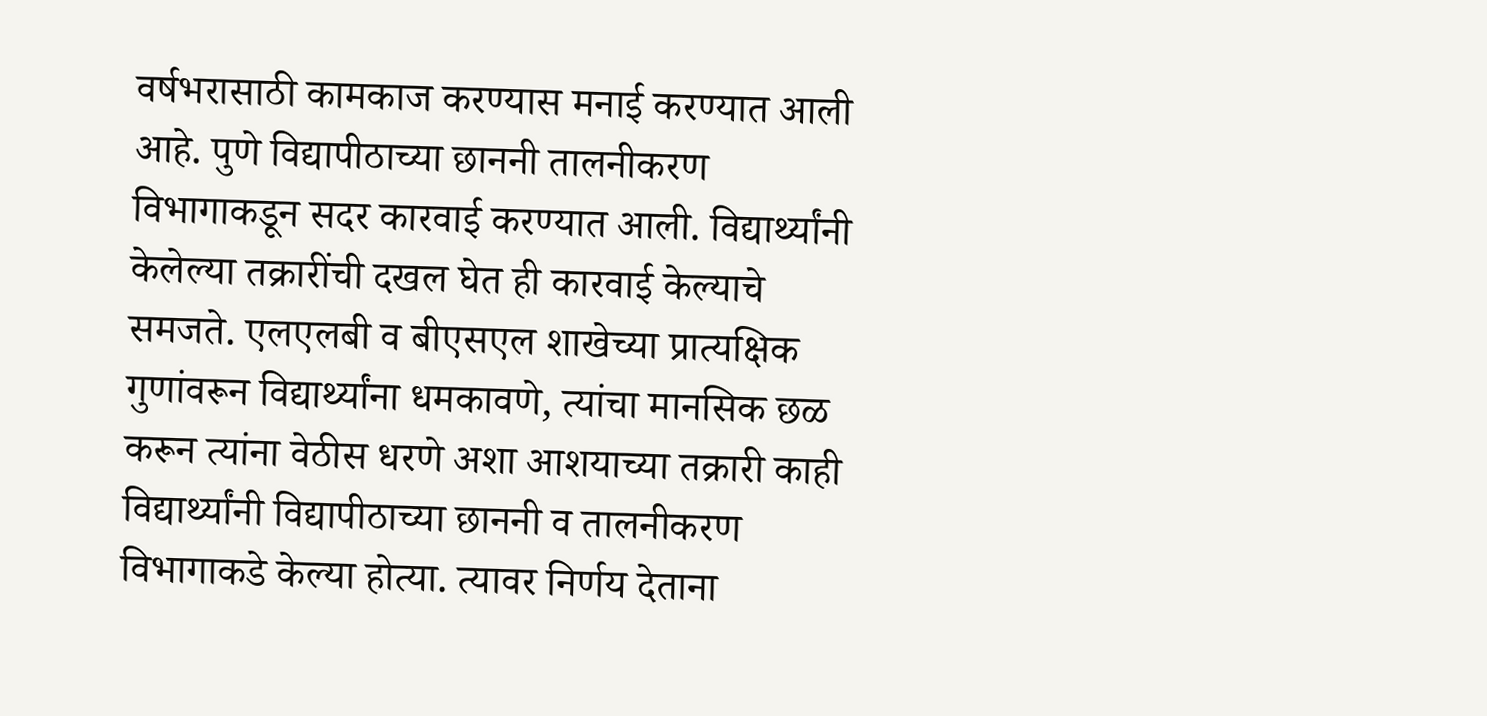वर्षभरासाठी कामकाज करण्यास मनाई करण्यात आली आहे. पुणे विद्यापीठाच्या छाननी तालनीकरण विभागाकडून सदर कारवाई करण्यात आली. विद्यार्थ्यांनी केलेल्या तक्रारींची दखल घेत ही कारवाई केल्याचे समजते. एलएलबी व बीएसएल शाखेच्या प्रात्यक्षिक गुणांवरून विद्यार्थ्यांना धमकावणे, त्यांचा मानसिक छळ करून त्यांना वेठीस धरणे अशा आशयाच्या तक्रारी काही विद्यार्थ्यांनी विद्यापीठाच्या छाननी व तालनीकरण विभागाकडे केल्या होत्या. त्यावर निर्णय देताना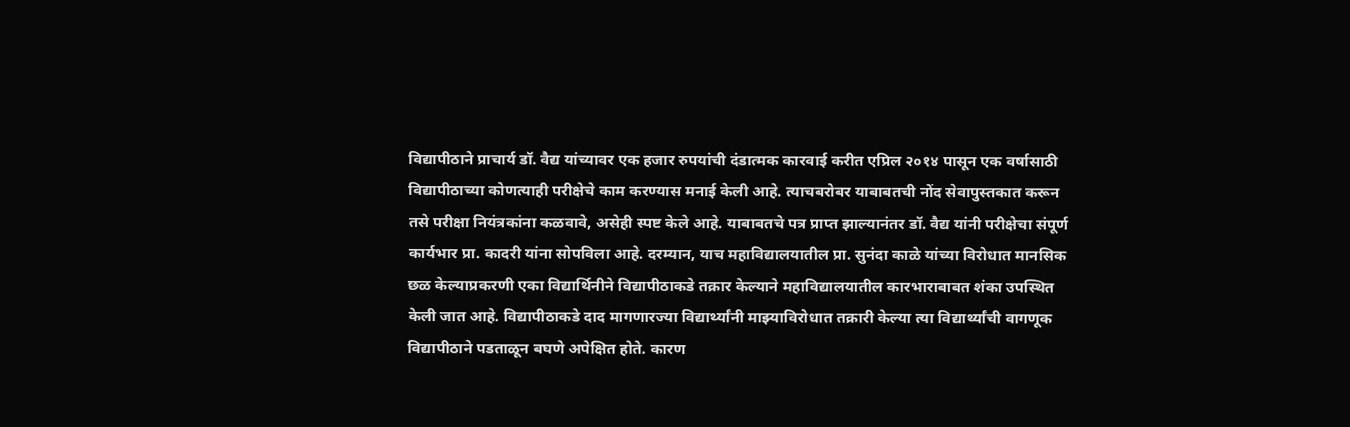विद्यापीठाने प्राचार्य डॉ. वैद्य यांच्यावर एक हजार रुपयांची दंडात्मक कारवाई करीत एप्रिल २०१४ पासून एक वर्षासाठी विद्यापीठाच्या कोणत्याही परीक्षेचे काम करण्यास मनाई केली आहे. त्याचबरोबर याबाबतची नोंद सेवापुस्तकात करून तसे परीक्षा नियंत्रकांना कळवावे, असेही स्पष्ट केले आहे. याबाबतचे पत्र प्राप्त झाल्यानंतर डॉ. वैद्य यांनी परीक्षेचा संपूर्ण कार्यभार प्रा. कादरी यांना सोपविला आहे. दरम्यान, याच महाविद्यालयातील प्रा. सुनंदा काळे यांच्या विरोधात मानसिक छळ केल्याप्रकरणी एका विद्यार्थिनीने विद्यापीठाकडे तक्रार केल्याने महाविद्यालयातील कारभाराबाबत शंका उपस्थित केली जात आहे. विद्यापीठाकडे दाद मागणारज्या विद्यार्थ्यांनी माझ्याविरोधात तक्रारी केल्या त्या विद्यार्थ्यांची वागणूक विद्यापीठाने पडताळून बघणे अपेक्षित होते. कारण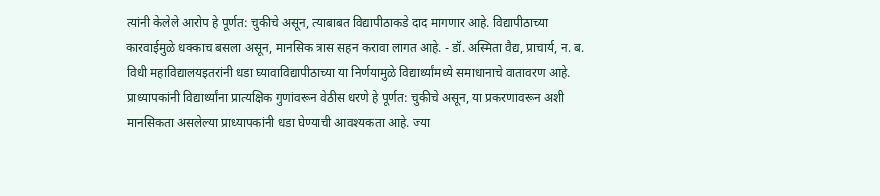त्यांनी केलेले आरोप हे पूर्णत: चुकीचे असून, त्याबाबत विद्यापीठाकडे दाद मागणार आहे. विद्यापीठाच्या कारवाईमुळे धक्काच बसला असून, मानसिक त्रास सहन करावा लागत आहे. - डॉ. अस्मिता वैद्य, प्राचार्य, न. ब. विधी महाविद्यालयइतरांनी धडा घ्यावाविद्यापीठाच्या या निर्णयामुळे विद्यार्थ्यांमध्ये समाधानाचे वातावरण आहे. प्राध्यापकांनी विद्यार्थ्यांना प्रात्यक्षिक गुणांवरून वेठीस धरणे हे पूर्णत: चुकीचे असून, या प्रकरणावरून अशी मानसिकता असलेल्या प्राध्यापकांनी धडा घेण्याची आवश्यकता आहे. ज्या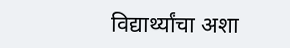विद्यार्थ्यांचा अशा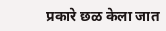प्रकारे छळ केला जात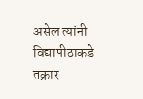असेल त्यांनी विद्यापीठाकडे तक्रार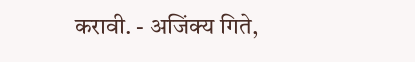करावी. - अजिंक्य गिते,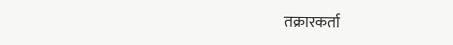तक्रारकर्ता